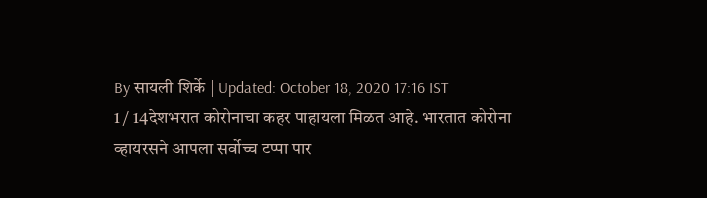By सायली शिर्के | Updated: October 18, 2020 17:16 IST
1 / 14देशभरात कोरोनाचा कहर पाहायला मिळत आहे. भारतात कोरोना व्हायरसने आपला सर्वोच्च टप्पा पार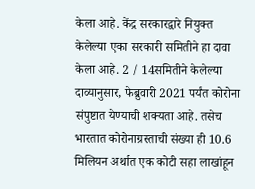केला आहे. केंद्र सरकारद्वारे नियुक्त केलेल्या एका सरकारी समितीने हा दावा केला आहे. 2 / 14समितीने केलेल्या दाव्यानुसार, फेब्रुवारी 2021 पर्यंत कोरोना संपुष्टात येण्याची शक्यता आहे. तसेच भारतात कोरोनाग्रस्ताची संख्या ही 10.6 मिलियन अर्थात एक कोटी सहा लाखांहून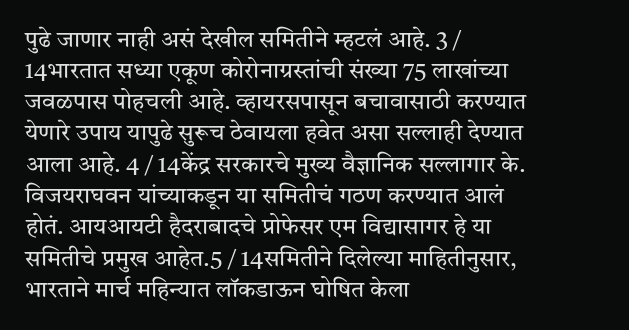पुढे जाणार नाही असं देखील समितीने म्हटलं आहे. 3 / 14भारतात सध्या एकूण कोरोनाग्रस्तांची संख्या 75 लाखांच्या जवळपास पोहचली आहे. व्हायरसपासून बचावासाठी करण्यात येणारे उपाय यापुढे सुरूच ठेवायला हवेत असा सल्लाही देण्यात आला आहे. 4 / 14केंद्र सरकारचे मुख्य वैज्ञानिक सल्लागार के. विजयराघवन यांच्याकडून या समितीचं गठण करण्यात आलं होतं. आयआयटी हैदराबादचे प्रोफेसर एम विद्यासागर हे या समितीचे प्रमुख आहेत.5 / 14समितीने दिलेल्या माहितीनुसार, भारताने मार्च महिन्यात लॉकडाऊन घोषित केला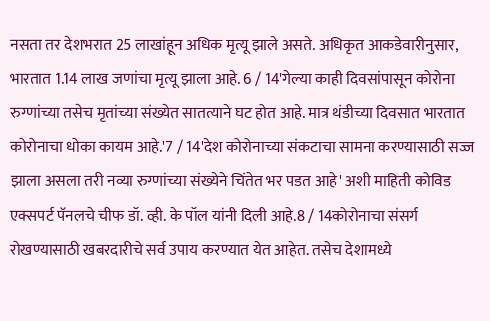नसता तर देशभरात 25 लाखांहून अधिक मृत्यू झाले असते. अधिकृत आकडेवारीनुसार, भारतात 1.14 लाख जणांचा मृत्यू झाला आहे. 6 / 14'गेल्या काही दिवसांपासून कोरोना रुग्णांच्या तसेच मृतांच्या संख्येत सातत्याने घट होत आहे. मात्र थंडीच्या दिवसात भारतात कोरोनाचा धोका कायम आहे.'7 / 14'देश कोरोनाच्या संकटाचा सामना करण्यासाठी सज्ज झाला असला तरी नव्या रुग्णांच्या संख्येने चिंतेत भर पडत आहे' अशी माहिती कोविड एक्सपर्ट पॅनलचे चीफ डॉ. व्ही. के पॉल यांनी दिली आहे.8 / 14कोरोनाचा संसर्ग रोखण्यासाठी खबरदारीचे सर्व उपाय करण्यात येत आहेत. तसेच देशामध्ये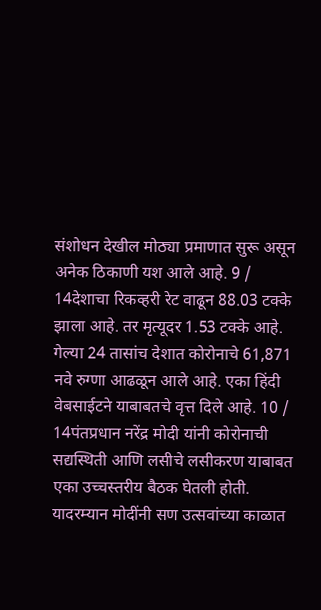संशोधन देखील मोठ्या प्रमाणात सुरू असून अनेक ठिकाणी यश आले आहे. 9 / 14देशाचा रिकव्हरी रेट वाढून 88.03 टक्के झाला आहे. तर मृत्यूदर 1.53 टक्के आहे. गेल्या 24 तासांच देशात कोरोनाचे 61,871 नवे रुग्णा आढळून आले आहे. एका हिंदी वेबसाईटने याबाबतचे वृत्त दिले आहे. 10 / 14पंतप्रधान नरेंद्र मोदी यांनी कोरोनाची सद्यस्थिती आणि लसीचे लसीकरण याबाबत एका उच्चस्तरीय बैठक घेतली होती. यादरम्यान मोदींनी सण उत्सवांच्या काळात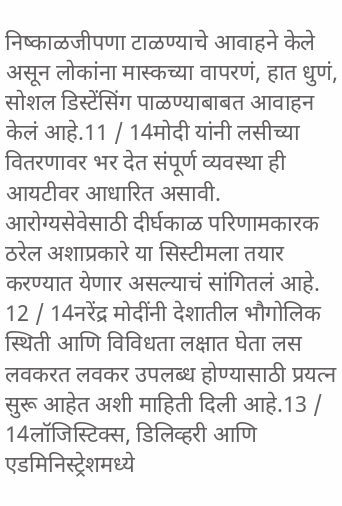निष्काळजीपणा टाळण्याचे आवाहने केले असून लोकांना मास्कच्या वापरणं, हात धुणं, सोशल डिस्टेंसिंग पाळण्याबाबत आवाहन केलं आहे.11 / 14मोदी यांनी लसीच्या वितरणावर भर देत संपूर्ण व्यवस्था ही आयटीवर आधारित असावी. आरोग्यसेवेसाठी दीर्घकाळ परिणामकारक ठरेल अशाप्रकारे या सिस्टीमला तयार करण्यात येणार असल्याचं सांगितलं आहे. 12 / 14नरेंद्र मोदींनी देशातील भौगोलिक स्थिती आणि विविधता लक्षात घेता लस लवकरत लवकर उपलब्ध होण्यासाठी प्रयत्न सुरू आहेत अशी माहिती दिली आहे.13 / 14लॉजिस्टिक्स, डिलिव्हरी आणि एडमिनिस्ट्रेशमध्ये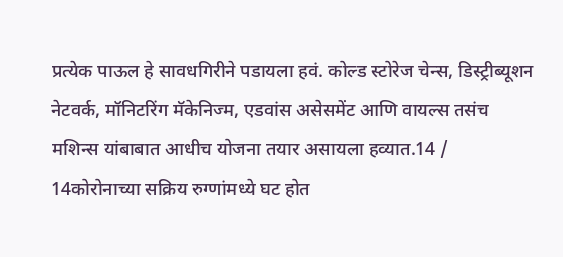प्रत्येक पाऊल हे सावधगिरीने पडायला हवं. कोल्ड स्टोरेज चेन्स, डिस्ट्रीब्यूशन नेटवर्क, मॉनिटरिंग मॅकेनिज्म, एडवांस असेसमेंट आणि वायल्स तसंच मशिन्स यांबाबात आधीच योजना तयार असायला हव्यात.14 / 14कोरोनाच्या सक्रिय रुग्णांमध्ये घट होत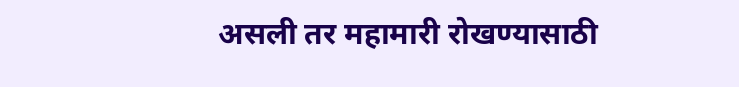असली तर महामारी रोखण्यासाठी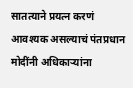सातत्याने प्रयत्न करणं आवश्यक असल्याचं पंतप्रधान मोदींनी अधिकाऱ्यांना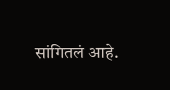सांगितलं आहे.